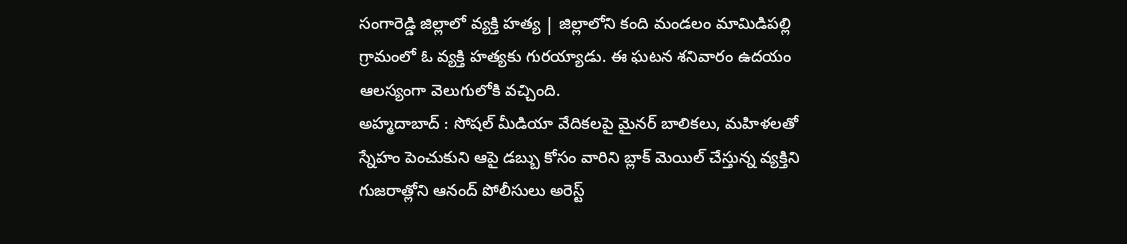సంగారెడ్డి జిల్లాలో వ్యక్తి హత్య | జిల్లాలోని కంది మండలం మామిడిపల్లి గ్రామంలో ఓ వ్యక్తి హత్యకు గురయ్యాడు. ఈ ఘటన శనివారం ఉదయం ఆలస్యంగా వెలుగులోకి వచ్చింది.
అహ్మదాబాద్ : సోషల్ మీడియా వేదికలపై మైనర్ బాలికలు, మహిళలతో స్నేహం పెంచుకుని ఆపై డబ్బు కోసం వారిని బ్లాక్ మెయిల్ చేస్తున్న వ్యక్తిని గుజరాత్లోని ఆనంద్ పోలీసులు అరెస్ట్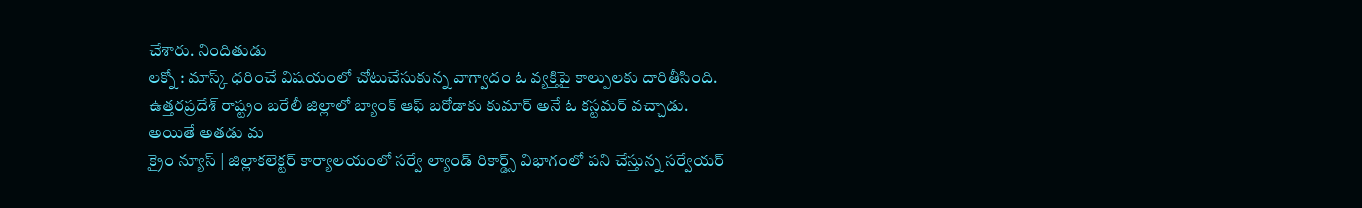చేశారు. నిందితుడు
లక్నో : మాస్క్ ధరించే విషయంలో చోటుచేసుకున్న వాగ్వాదం ఓ వ్యక్తిపై కాల్పులకు దారితీసింది. ఉత్తరప్రదేశ్ రాష్ట్రం బరేలీ జిల్లాలో బ్యాంక్ ఆఫ్ బరోడాకు కుమార్ అనే ఓ కస్టమర్ వచ్చాడు. అయితే అతడు మ
క్రైం న్యూస్ | జిల్లాకలెక్టర్ కార్యాలయంలో సర్వే ల్యాండ్ రికార్డ్స్ విభాగంలో పని చేస్తున్న సర్వేయర్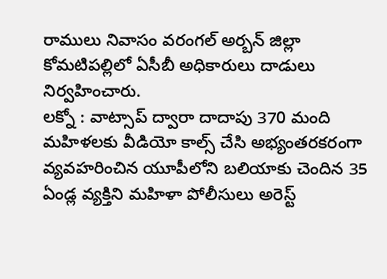రాములు నివాసం వరంగల్ అర్బన్ జిల్లా కోమటిపల్లిలో ఏసీబీ అధికారులు దాడులు నిర్వహించారు.
లక్నో : వాట్సాప్ ద్వారా దాదాపు 370 మంది మహిళలకు వీడియో కాల్స్ చేసి అభ్యంతరకరంగా వ్యవహరించిన యూపీలోని బలియాకు చెందిన 35 ఏండ్ల వ్యక్తిని మహిళా పోలీసులు అరెస్ట్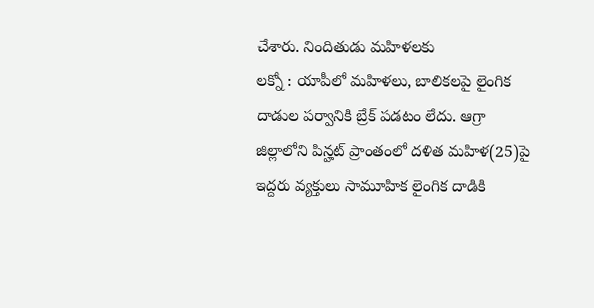చేశారు. నిందితుడు మహిళలకు
లక్నో : యాపీలో మహిళలు, బాలికలపై లైంగిక దాడుల పర్వానికి బ్రేక్ పడటం లేదు. ఆగ్రా జిల్లాలోని పిన్హట్ ప్రాంతంలో దళిత మహిళ(25)పై ఇద్దరు వ్యక్తులు సామూహిక లైంగిక దాడికి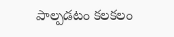పాల్పడటం కలకలం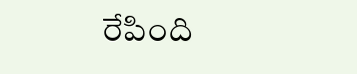రేపింది